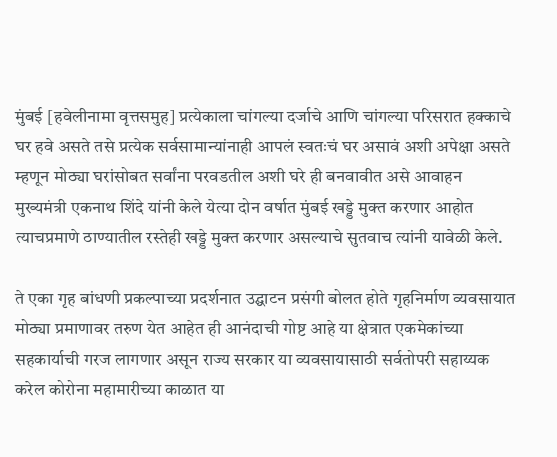मुंबई [हवेलीनामा वृत्तसमुह] प्रत्येकाला चांगल्या दर्जाचे आणि चांगल्या परिसरात हक्काचे घर हवे असते तसे प्रत्येक सर्वसामान्यांनाही आपलं स्वतःचं घर असावं अशी अपेक्षा असते म्हणून मोठ्या घरांसोबत सर्वांना परवडतील अशी घरे ही बनवावीत असे आवाहन मुख्यमंत्री एकनाथ शिंदे यांनी केले येत्या दोन वर्षात मुंबई खड्डे मुक्त करणार आहोत त्याचप्रमाणे ठाण्यातील रस्तेही खड्डे मुक्त करणार असल्याचे सुतवाच त्यांनी यावेळी केले.

ते एका गृह बांधणी प्रकल्पाच्या प्रदर्शनात उद्घाटन प्रसंगी बोलत होते गृहनिर्माण व्यवसायात मोठ्या प्रमाणावर तरुण येत आहेत ही आनंदाची गोष्ट आहे या क्षेत्रात एकमेकांच्या सहकार्याची गरज लागणार असून राज्य सरकार या व्यवसायासाठी सर्वतोपरी सहाय्यक करेल कोरोना महामारीच्या काळात या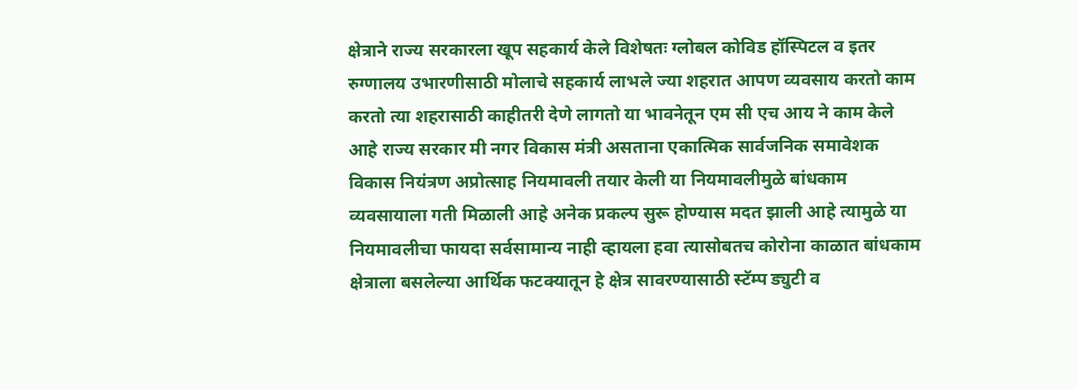क्षेत्राने राज्य सरकारला खूप सहकार्य केले विशेषतः ग्लोबल कोविड हॉस्पिटल व इतर रुग्णालय उभारणीसाठी मोलाचे सहकार्य लाभले ज्या शहरात आपण व्यवसाय करतो काम करतो त्या शहरासाठी काहीतरी देणे लागतो या भावनेतून एम सी एच आय ने काम केले आहे राज्य सरकार मी नगर विकास मंत्री असताना एकात्मिक सार्वजनिक समावेशक विकास नियंत्रण अप्रोत्साह नियमावली तयार केली या नियमावलीमुळे बांधकाम व्यवसायाला गती मिळाली आहे अनेक प्रकल्प सुरू होण्यास मदत झाली आहे त्यामुळे या नियमावलीचा फायदा सर्वसामान्य नाही व्हायला हवा त्यासोबतच कोरोना काळात बांधकाम क्षेत्राला बसलेल्या आर्थिक फटक्यातून हे क्षेत्र सावरण्यासाठी स्टॅम्प ड्युटी व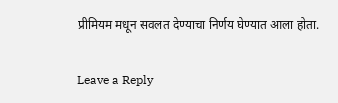प्रीमियम मधून सवलत देण्याचा निर्णय घेण्यात आला होता.

Leave a Reply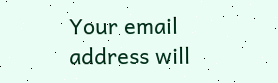Your email address will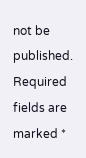not be published. Required fields are marked *